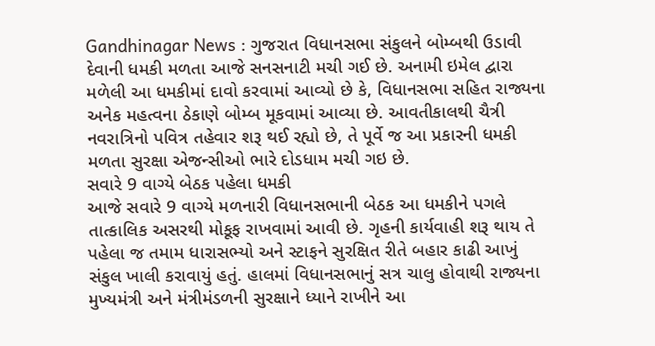Gandhinagar News : ગુજરાત વિધાનસભા સંકુલને બોમ્બથી ઉડાવી દેવાની ધમકી મળતા આજે સનસનાટી મચી ગઈ છે. અનામી ઇમેલ દ્વારા મળેલી આ ધમકીમાં દાવો કરવામાં આવ્યો છે કે, વિધાનસભા સહિત રાજ્યના અનેક મહત્વના ઠેકાણે બોમ્બ મૂકવામાં આવ્યા છે. આવતીકાલથી ચૈત્રી નવરાત્રિનો પવિત્ર તહેવાર શરૂ થઈ રહ્યો છે, તે પૂર્વે જ આ પ્રકારની ધમકી મળતા સુરક્ષા એજન્સીઓ ભારે દોડધામ મચી ગઇ છે.
સવારે 9 વાગ્યે બેઠક પહેલા ધમકી
આજે સવારે 9 વાગ્યે મળનારી વિધાનસભાની બેઠક આ ધમકીને પગલે તાત્કાલિક અસરથી મોકૂફ રાખવામાં આવી છે. ગૃહની કાર્યવાહી શરૂ થાય તે પહેલા જ તમામ ધારાસભ્યો અને સ્ટાફને સુરક્ષિત રીતે બહાર કાઢી આખું સંકુલ ખાલી કરાવાયું હતું. હાલમાં વિધાનસભાનું સત્ર ચાલુ હોવાથી રાજ્યના મુખ્યમંત્રી અને મંત્રીમંડળની સુરક્ષાને ધ્યાને રાખીને આ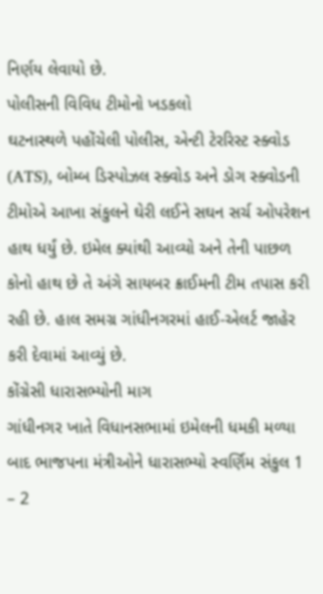નિર્ણય લેવાયો છે.
પોલીસની વિવિધ ટીમોનો ખડકલો
ઘટનાસ્થળે પહોંચેલી પોલીસ, એન્ટી ટેરરિસ્ટ સ્ક્વોડ (ATS), બોમ્બ ડિસ્પોઝલ સ્ક્વોડ અને ડોગ સ્ક્વોડની ટીમોએ આખા સંકુલને ઘેરી લઈને સઘન સર્ચ ઓપરેશન હાથ ધર્યું છે. ઇમેલ ક્યાંથી આવ્યો અને તેની પાછળ કોનો હાથ છે તે અંગે સાયબર ક્રાઈમની ટીમ તપાસ કરી રહી છે. હાલ સમગ્ર ગાંધીનગરમાં હાઈ-એલર્ટ જાહેર કરી દેવામાં આવ્યું છે.
કોંગ્રેસી ધારાસભ્યોની માગ
ગાંધીનગર ખાતે વિધાનસભામાં ઇમેલની ધમકી મળ્યા બાદ ભાજપના મંત્રીઓને ધારાસભ્યો સ્વર્ણિમ સંકુલ 1 – 2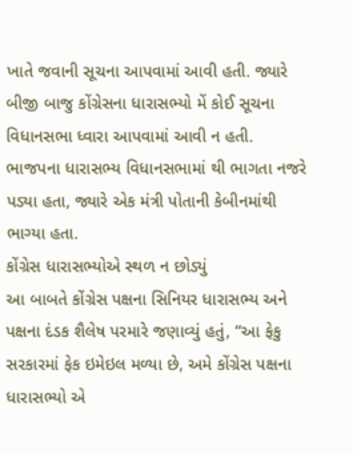ખાતે જવાની સૂચના આપવામાં આવી હતી. જ્યારે બીજી બાજુ કોંગ્રેસના ધારાસભ્યો મેં કોઈ સૂચના વિધાનસભા ધ્વારા આપવામાં આવી ન હતી. ભાજપના ધારાસભ્ય વિધાનસભામાં થી ભાગતા નજરે પડ્યા હતા, જ્યારે એક મંત્રી પોતાની કેબીનમાંથી ભાગ્યા હતા.
કોંગ્રેસ ધારાસભ્યોએ સ્થળ ન છોડ્યું
આ બાબતે કોંગ્રેસ પક્ષના સિનિયર ધારાસભ્ય અને પક્ષના દંડક શૈલેષ પરમારે જણાવ્યું હતું, “આ ફેકુ સરકારમાં ફેક ઇમેઇલ મળ્યા છે, અમે કોંગ્રેસ પક્ષના ધારાસભ્યો એ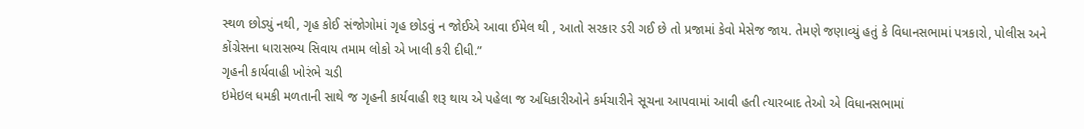સ્થળ છોડ્યું નથી, ગૃહ કોઈ સંજોગોમાં ગૃહ છોડવું ન જોઈએ આવા ઈમેલ થી , આતો સરકાર ડરી ગઈ છે તો પ્રજામાં કેવો મેસેજ જાય. તેમણે જણાવ્યું હતું કે વિધાનસભામાં પત્રકારો, પોલીસ અને કોંગ્રેસના ધારાસભ્ય સિવાય તમામ લોકો એ ખાલી કરી દીધી.”
ગૃહની કાર્યવાહી ખોરંભે ચડી
ઇમેઇલ ધમકી મળતાની સાથે જ ગૃહની કાર્યવાહી શરૂ થાય એ પહેલા જ અધિકારીઓને કર્મચારીને સૂચના આપવામાં આવી હતી ત્યારબાદ તેઓ એ વિધાનસભામાં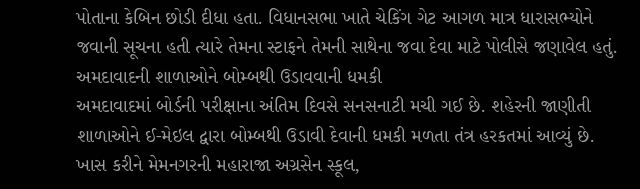પોતાના કેબિન છોડી દીધા હતા. વિધાનસભા ખાતે ચેકિંગ ગેટ આગળ માત્ર ધારાસભ્યોને જવાની સૂચના હતી ત્યારે તેમના સ્ટાફને તેમની સાથેના જવા દેવા માટે પોલીસે જણાવેલ હતું.
અમદાવાદની શાળાઓને બોમ્બથી ઉડાવવાની ધમકી
અમદાવાદમાં બોર્ડની પરીક્ષાના અંતિમ દિવસે સનસનાટી મચી ગઈ છે. શહેરની જાણીતી શાળાઓને ઈ-મેઇલ દ્વારા બોમ્બથી ઉડાવી દેવાની ધમકી મળતા તંત્ર હરકતમાં આવ્યું છે. ખાસ કરીને મેમનગરની મહારાજા અગ્રસેન સ્કૂલ,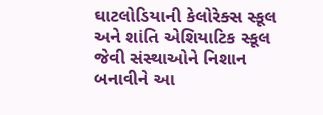ઘાટલોડિયાની કેલોરેક્સ સ્કૂલ અને શાંતિ એશિયાટિક સ્કૂલ જેવી સંસ્થાઓને નિશાન બનાવીને આ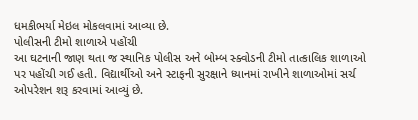ધમકીભર્યા મેઇલ મોકલવામાં આવ્યા છે.
પોલીસની ટીમો શાળાએ પહોંચી
આ ઘટનાની જાણ થતા જ સ્થાનિક પોલીસ અને બોમ્બ સ્ક્વોડની ટીમો તાત્કાલિક શાળાઓ પર પહોંચી ગઈ હતી. વિદ્યાર્થીઓ અને સ્ટાફની સુરક્ષાને ધ્યાનમાં રાખીને શાળાઓમાં સર્ચ ઓપરેશન શરૂ કરવામાં આવ્યું છે.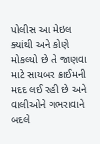પોલીસ આ મેઇલ ક્યાંથી અને કોણે મોકલ્યો છે તે જાણવા માટે સાયબર ક્રાઈમની મદદ લઈ રહી છે અને વાલીઓને ગભરાવાને બદલે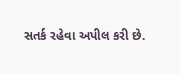સતર્ક રહેવા અપીલ કરી છે.